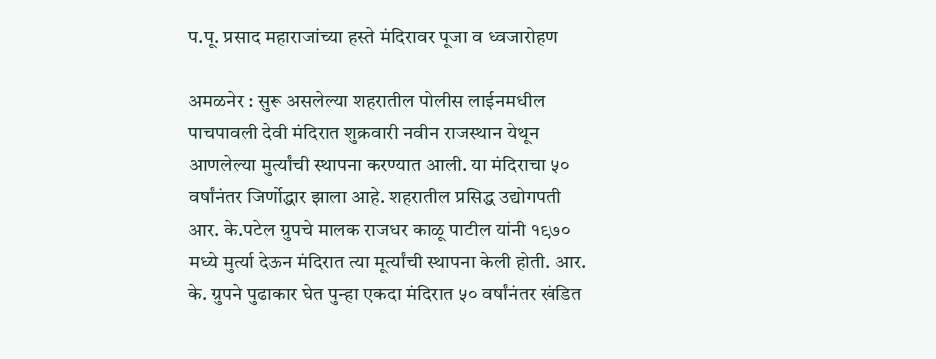प.पू. प्रसाद महाराजांच्या हस्ते मंदिरावर पूजा व ध्वजारोहण

अमळनेर : सुरू असलेल्या शहरातील पोलीस लाईनमधील पाचपावली देवी मंदिरात शुक्रवारी नवीन राजस्थान येथून आणलेल्या मुर्त्यांची स्थापना करण्यात आली. या मंदिराचा ५० वर्षांनंतर जिर्णोद्धार झाला आहे. शहरातील प्रसिद्ध उद्योगपती आर. के.पटेल ग्रुपचे मालक राजधर काळू पाटील यांनी १९७० मध्ये मुर्त्या देऊन मंदिरात त्या मूर्त्यांची स्थापना केली होती. आर. के. ग्रुपने पुढाकार घेत पुन्हा एकदा मंदिरात ५० वर्षांनंतर खंडित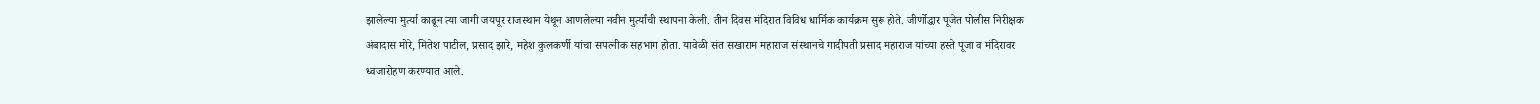झालेल्या मुर्त्या काढून त्या जागी जयपूर राजस्थान येथून आणलेल्या नवीन मुर्त्यांची स्थापना केली. तीन दिवस मंदिरात विविध धार्मिक कार्यक्रम सुरू होते. जीर्णोद्धार पूजेत पोलीस निरीक्षक अंबादास मोरे, मितेश पाटील, प्रसाद झारे, महेश कुलकर्णी यांचा सपत्नीक सहभाग होता. यावेळी संत सखाराम महाराज संस्थानचे गादीपती प्रसाद महाराज यांच्या हस्ते पूजा व मंदिरावर ध्वजारोहण करण्यात आले.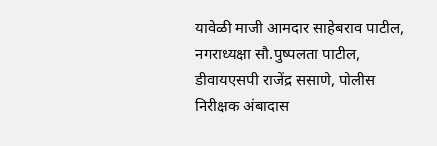यावेळी माजी आमदार साहेबराव पाटील, नगराध्यक्षा सौ.पुष्पलता पाटील, डीवायएसपी राजेंद्र ससाणे, पोलीस निरीक्षक अंबादास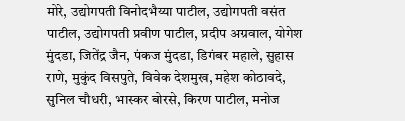मोरे, उद्योगपती विनोदभैय्या पाटील, उद्योगपती वसंत पाटील, उद्योगपती प्रवीण पाटील, प्रदीप अग्रवाल, योगेश मुंदडा, जितेंद्र जैन, पंकज मुंदडा, डिगंबर महाले, सुहास राणे, मुकुंद विसपुते, विवेक देशमुख, महेश कोठावदे, सुनिल चौधरी, भास्कर बोरसे, किरण पाटील, मनोज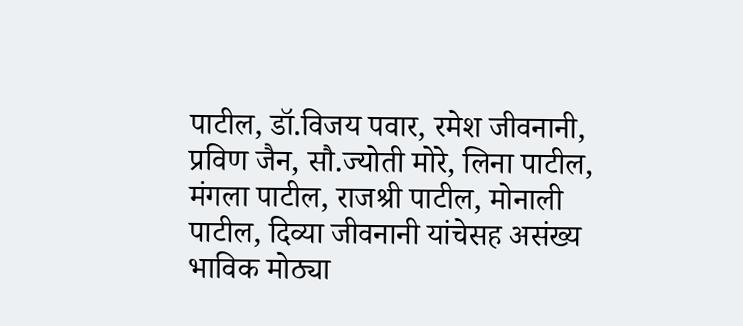पाटील, डॉ.विजय पवार, रमेश जीवनानी, प्रविण जैन, सौ.ज्योती मोरे, लिना पाटील, मंगला पाटील, राजश्री पाटील, मोनाली पाटील, दिव्या जीवनानी यांचेसह असंख्य भाविक मोठ्या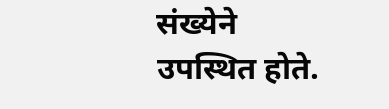संख्येने उपस्थित होते.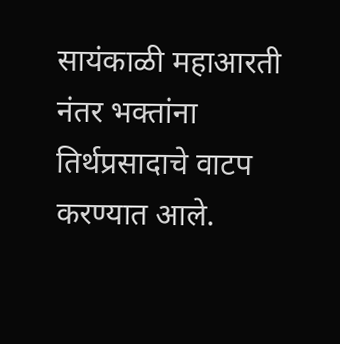सायंकाळी महाआरती नंतर भक्तांना तिर्थप्रसादाचे वाटप करण्यात आले.